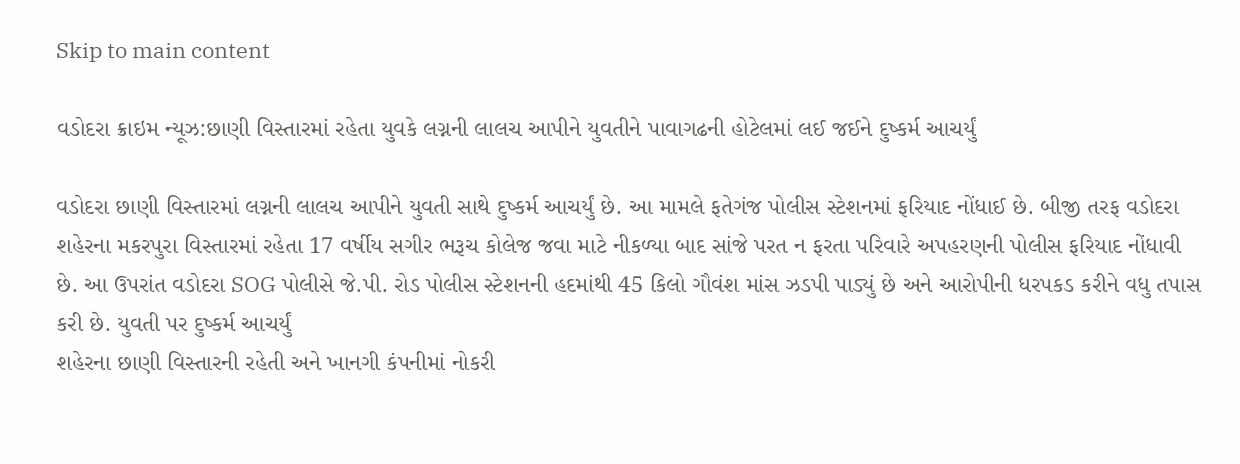Skip to main content

વડોદરા ક્રાઇમ ન્યૂઝ:છાણી વિસ્તારમાં રહેતા યુવકે લગ્નની લાલચ આપીને યુવતીને પાવાગઢની હોટેલમાં લઈ જઈને દુષ્કર્મ આચર્યું

વડોદરા છાણી વિસ્તારમાં લગ્નની લાલચ આપીને યુવતી સાથે દુષ્કર્મ આચર્યું છે. આ મામલે ફતેગંજ પોલીસ સ્ટેશનમાં ફરિયાદ નોંધાઈ છે. બીજી તરફ વડોદરા શહેરના મકરપુરા વિસ્તારમાં રહેતા 17 વર્ષીય સગીર ભરૂચ કોલેજ જવા માટે નીકળ્યા બાદ સાંજે પરત ન ફરતા પરિવારે અપહરણની પોલીસ ફરિયાદ નોંધાવી છે. આ ઉપરાંત વડોદરા SOG પોલીસે જે.પી. રોડ પોલીસ સ્ટેશનની હદમાંથી 45 કિલો ગૌવંશ માંસ ઝડપી પાડ્યું છે અને આરોપીની ધરપકડ કરીને વધુ તપાસ કરી છે. યુવતી પર દુષ્કર્મ આચર્યું
શહેરના છાણી વિસ્તારની રહેતી અને ખાનગી કંપનીમાં નોકરી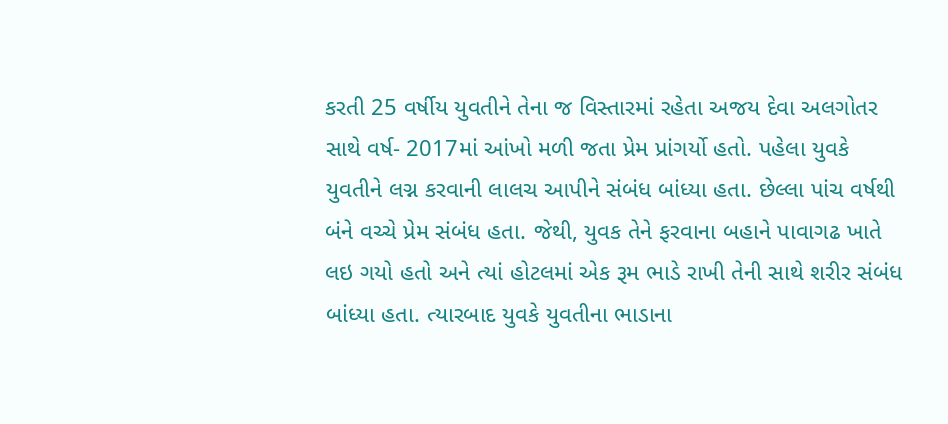કરતી 25 વર્ષીય યુવતીને તેના જ વિસ્તારમાં રહેતા અજય દેવા અલગોતર સાથે વર્ષ- 2017માં આંખો મળી જતા પ્રેમ પ્રાંગર્યો હતો. પહેલા યુવકે યુવતીને લગ્ન કરવાની લાલચ આપીને સંબંધ બાંધ્યા હતા. છેલ્લા પાંચ વર્ષથી બંને વચ્ચે પ્રેમ સંબંધ હતા. જેથી, યુવક તેને ફરવાના બહાને પાવાગઢ ખાતે લઇ ગયો હતો અને ત્યાં હોટલમાં એક રૂમ ભાડે રાખી તેની સાથે શરીર સંબંધ બાંધ્યા હતા. ત્યારબાદ યુવકે યુવતીના ભાડાના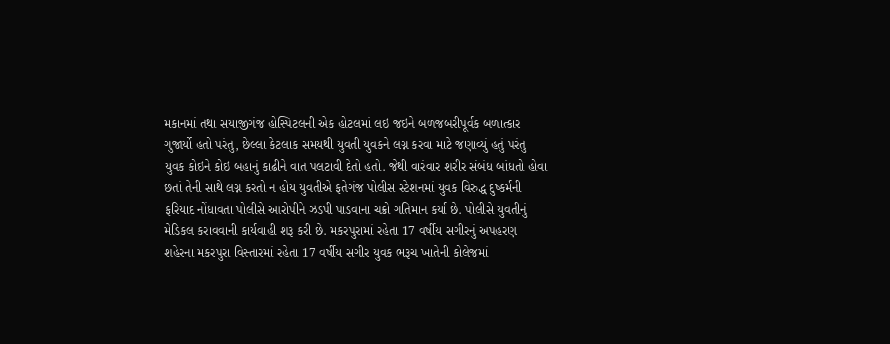મકાનમાં તથા સયાજીગંજ હોસ્પિટલની એક હોટલમાં લઇ જઇને બળજબરીપૂર્વક બળાત્કાર ગુજાર્યો હતો પરંતુ, છેલ્લા કેટલાક સમયથી યુવતી યુવકને લગ્ન કરવા માટે જણાવ્યું હતું પરંતુ યુવક કોઇને કોઇ બહાનું કાઢીને વાત પલટાવી દેતો હતો. જેથી વારંવાર શરીર સંબંધ બાંધતો હોવા છતાં તેની સાથે લગ્ન કરતો ન હોય યુવતીએ ફતેગંજ પોલીસ સ્ટેશનમાં યુવક વિરુદ્ધ દુષ્કર્મની ફરિયાદ નોંધાવતા પોલીસે આરોપીને ઝડપી પાડવાના ચક્રો ગતિમાન કર્યા છે. પોલીસે યુવતીનું મેડિકલ કરાવવાની કાર્યવાહી શરૂ કરી છે. મકરપુરામાં રહેતા 17 વર્ષીય સગીરનું અપહરણ
શહેરના મકરપુરા વિસ્તારમાં રહેતા 17 વર્ષીય સગીર યુવક ભરૂચ ખાતેની કોલેજમાં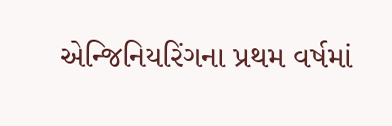એન્જિનિયરિંગના પ્રથમ વર્ષમાં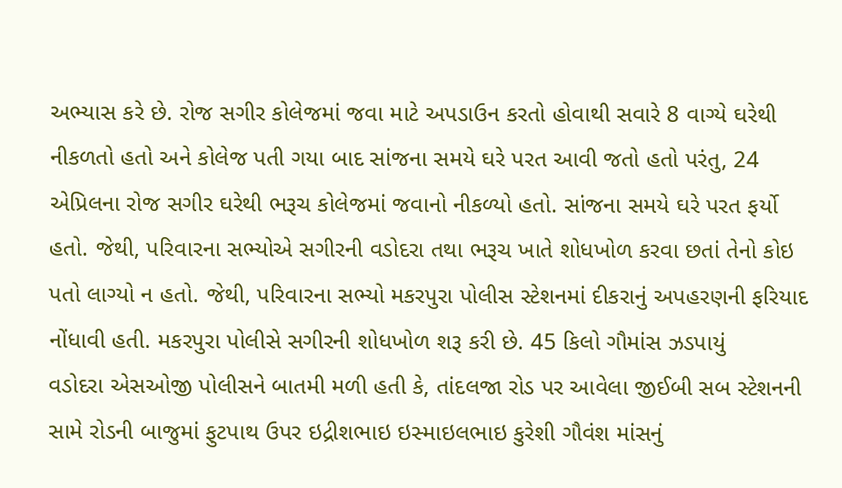અભ્યાસ કરે છે. રોજ સગીર કોલેજમાં જવા માટે અપડાઉન કરતો હોવાથી સવારે 8 વાગ્યે ઘરેથી નીકળતો હતો અને કોલેજ પતી ગયા બાદ સાંજના સમયે ઘરે પરત આવી જતો હતો પરંતુ, 24 એપ્રિલના રોજ સગીર ઘરેથી ભરૂચ કોલેજમાં જવાનો નીકળ્યો હતો. સાંજના સમયે ઘરે પરત ફર્યો હતો. જેથી, પરિવારના સભ્યોએ સગીરની વડોદરા તથા ભરૂચ ખાતે શોધખોળ કરવા છતાં તેનો કોઇ પતો લાગ્યો ન હતો. જેથી, પરિવારના સભ્યો મકરપુરા પોલીસ સ્ટેશનમાં દીકરાનું અપહરણની ફરિયાદ નોંધાવી હતી. મકરપુરા પોલીસે સગીરની શોધખોળ શરૂ કરી છે. 45 કિલો ગૌમાંસ ઝડપાયું
વડોદરા એસઓજી પોલીસને બાતમી મળી હતી કે, તાંદલજા રોડ પર આવેલા જીઈબી સબ સ્ટેશનની સામે રોડની બાજુમાં ફુટપાથ ઉપર ઇદ્રીશભાઇ ઇસ્માઇલભાઇ કુરેશી ગૌવંશ માંસનું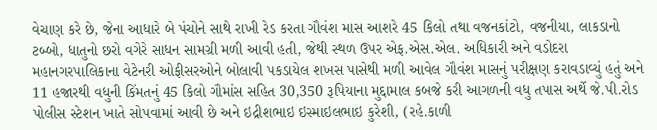વેચાણ કરે છે, જેના આધારે બે પંચોને સાથે રાખી રેડ કરતા ગૌવંશ માસ આશરે 45 કિલો તથા વજનકાંટો, વજનીયા, લાકડાનો ટબ્બો, ધાતુનો છરો વગેરે સાધન સામગ્રી મળી આવી હતી, જેથી સ્થળ ઉપર એફ.એસ.એલ. અધિકારી અને વડોદરા મહાનગરપાલિકાના વેટેનરી ઓફીસરઓને બોલાવી પકડાયેલ શખસ પાસેથી મળી આવેલ ગૌવંશ માસનું પરીક્ષણ કરાવડાવ્યું હતું અને 11 હજારથી વધુની કિંમતનું 45 કિલો ગૌમાંસ સહિત 30,350 રૂપિયાના મુદ્દામાલ કબજે કરી આગળની વધુ તપાસ અર્થે જે.પી.રોડ પોલીસ સ્ટેશન ખાતે સોપવામાં આવી છે અને ઇદ્રીશભાઇ ઇસ્માઇલભાઇ કુરેશી, (રહે.કાળી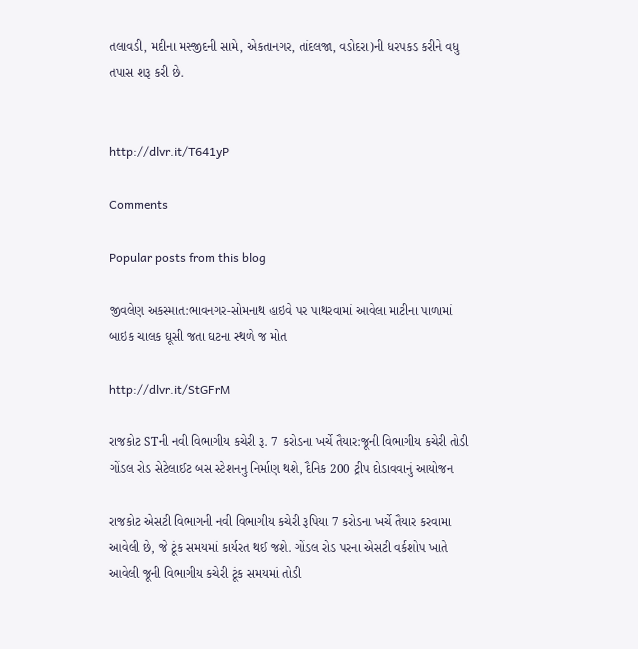તલાવડી, મદીના મસ્જીદની સામે, એકતાનગર, તાંદલજા, વડોદરા)ની ધરપકડ કરીને વધુ તપાસ શરૂ કરી છે.


http://dlvr.it/T641yP

Comments

Popular posts from this blog

જીવલેણ અકસ્માત:ભાવનગર-સોમનાથ હાઇવે પર પાથરવામાં આવેલા માટીના પાળામાં બાઇક ચાલક ઘૂસી જતા ઘટના સ્થળે જ મોત

http://dlvr.it/StGFrM

રાજકોટ STની નવી વિભાગીય કચેરી રૂ. 7 કરોડના ખર્ચે તૈયાર:જૂની વિભાગીય કચેરી તોડી ગોંડલ રોડ સેટેલાઈટ બસ સ્ટેશનનુ નિર્માણ થશે, દૈનિક 200 ટ્રીપ દોડાવવાનું આયોજન

રાજકોટ એસટી વિભાગની નવી વિભાગીય કચેરી રૂપિયા 7 કરોડના ખર્ચે તૈયાર કરવામા આવેલી છે, જે ટૂંક સમયમાં કાર્યરત થઈ જશે. ગોંડલ રોડ પરના એસટી વર્કશોપ ખાતે આવેલી જૂની વિભાગીય કચેરી ટૂંક સમયમાં તોડી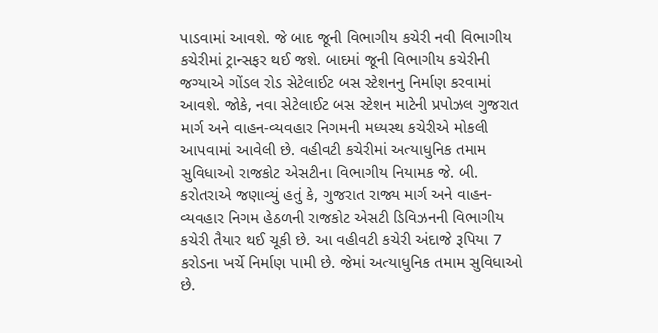પાડવામાં આવશે. જે બાદ જૂની વિભાગીય કચેરી નવી વિભાગીય કચેરીમાં ટ્રાન્સફર થઈ જશે. બાદમાં જૂની વિભાગીય કચેરીની જગ્યાએ ગોંડલ રોડ સેટેલાઈટ બસ સ્ટેશનનુ નિર્માણ કરવામાં આવશે. જોકે, નવા સેટેલાઈટ બસ સ્ટેશન માટેની પ્રપોઝલ ગુજરાત માર્ગ અને વાહન-વ્યવહાર નિગમની મધ્યસ્થ કચેરીએ મોકલી આપવામાં આવેલી છે. વહીવટી કચેરીમાં અત્યાધુનિક તમામ સુવિધાઓ રાજકોટ એસટીના વિભાગીય નિયામક જે. બી. કરોતરાએ જણાવ્યું હતું કે, ગુજરાત રાજ્ય માર્ગ અને વાહન-વ્યવહાર નિગમ હેઠળની રાજકોટ એસટી ડિવિઝનની વિભાગીય કચેરી તૈયાર થઈ ચૂકી છે. આ વહીવટી કચેરી અંદાજે રૂપિયા 7 કરોડના ખર્ચે નિર્માણ પામી છે. જેમાં અત્યાધુનિક તમામ સુવિધાઓ છે.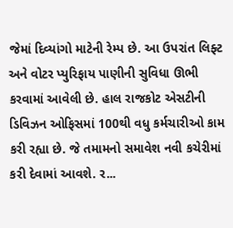જેમાં દિવ્યાંગો માટેની રેમ્પ છે. આ ઉપરાંત લિફ્ટ અને વોટર પ્યુરિફાય પાણીની સુવિધા ઊભી કરવામાં આવેલી છે. હાલ રાજકોટ એસટીની ડિવિઝન ઓફિસમાં 100થી વધુ કર્મચારીઓ કામ કરી રહ્યા છે. જે તમામનો સમાવેશ નવી કચેરીમાં કરી દેવામાં આવશે. ર...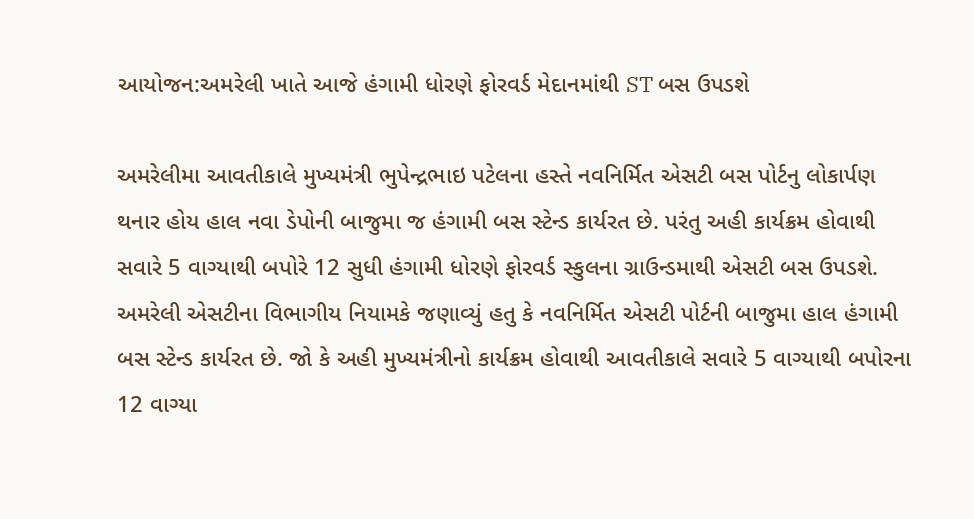આયોજન:અમરેલી ખાતે આજે હંગામી ધોરણે ફોરવર્ડ મેદાનમાંથી ST બસ ઉપડશે

અમરેલીમા આવતીકાલે મુખ્યમંત્રી ભુપેન્દ્રભાઇ પટેલના હસ્તે નવનિર્મિત એસટી બસ પોર્ટનુ લોકાર્પણ થનાર હોય હાલ નવા ડેપોની બાજુમા જ હંગામી બસ સ્ટેન્ડ કાર્યરત છે. પરંતુ અહી કાર્યક્રમ હોવાથી સવારે 5 વાગ્યાથી બપોરે 12 સુધી હંગામી ધોરણે ફોરવર્ડ સ્કુલના ગ્રાઉન્ડમાથી એસટી બસ ઉપડશે. અમરેલી એસટીના વિભાગીય નિયામકે જણાવ્યું હતુ કે નવનિર્મિત એસટી પોર્ટની બાજુમા હાલ હંગામી બસ સ્ટેન્ડ કાર્યરત છે. જો કે અહી મુખ્યમંત્રીનો કાર્યક્રમ હોવાથી આવતીકાલે સવારે 5 વાગ્યાથી બપોરના 12 વાગ્યા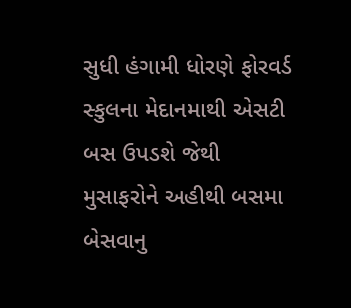સુધી હંગામી ધોરણે ફોરવર્ડ સ્કુલના મેદાનમાથી એસટી બસ ઉપડશે જેથી મુસાફરોને અહીથી બસમા બેસવાનુ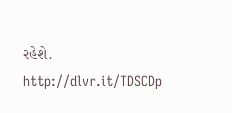રહેશે. http://dlvr.it/TDSCDp